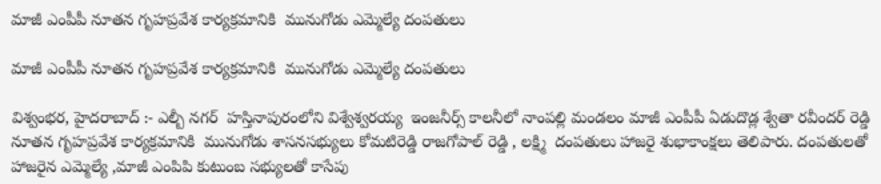మాజీ ఎంపీపీ నూతన గృహప్రవేశ కార్యక్రమానికి  మునుగోడు ఎమ్మెల్యే దంపతులు

మాజీ ఎంపీపీ నూతన గృహప్రవేశ కార్యక్రమానికి  మునుగోడు ఎమ్మెల్యే దంపతులు

విశ్వంభర, హైదరాబాద్ :- ఎల్బీ నగర్  హస్తినాపురంలోని విశ్వేశ్వరయ్య  ఇంజనీర్స్ కాలనీలో నాంపల్లి మండలం మాజీ ఎంపీపీ ఏడుదొడ్ల శ్వేతా రవీందర్ రెడ్డి  నూతన గృహప్రవేశ కార్యక్రమానికి  మునుగోడు శాసనసభ్యులు కోమటిరెడ్డి రాజగోపాల్ రెడ్డి , లక్ష్మి  దంపతులు హాజరై శుభాకాంక్షలు తెలిపారు. దంపతులతో హాజరైన ఎమ్మెల్యే ,మాజీ ఎంపిపి కుటుంబ సభ్యులతో కాసేపు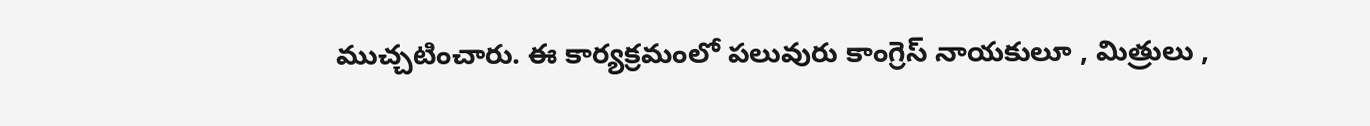ముచ్చటించారు. ఈ కార్యక్రమంలో పలువురు కాంగ్రెస్ నాయకులూ , మిత్రులు ,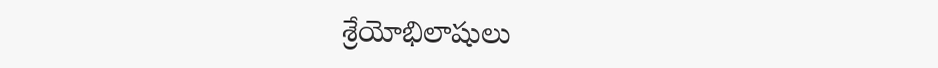శ్రేయోభిలాషులు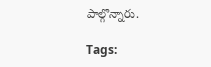పాల్గొన్నారు.

Tags: